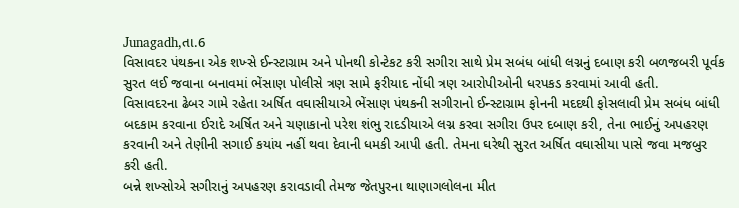Junagadh,તા.6
વિસાવદર પંથકના એક શખ્સે ઈન્સ્ટાગ્રામ અને પોનથી કોન્ટેકટ કરી સગીરા સાથે પ્રેમ સબંધ બાંધી લગ્નનું દબાણ કરી બળજબરી પૂર્વક સુરત લઈ જવાના બનાવમાં ભેંસાણ પોલીસે ત્રણ સામે ફરીયાદ નોંધી ત્રણ આરોપીઓની ધરપકડ કરવામાં આવી હતી.
વિસાવદરના ઢેબર ગામે રહેતા અર્ષિત વઘાસીયાએ ભેંસાણ પંથકની સગીરાનો ઈન્સ્ટાગ્રામ ફોનની મદદથી ફોસલાવી પ્રેમ સબંધ બાંધી બદકામ કરવાના ઈરાદે અર્ષિત અને ચણાકાનો પરેશ શંભુ રાદડીયાએ લગ્ન કરવા સગીરા ઉપર દબાણ કરી, તેના ભાઈનું અપહરણ કરવાની અને તેણીની સગાઈ કયાંય નહીં થવા દેવાની ધમકી આપી હતી. તેમના ઘરેથી સુરત અર્ષિત વઘાસીયા પાસે જવા મજબુર કરી હતી.
બન્ને શખ્સોએ સગીરાનું અપહરણ કરાવડાવી તેમજ જેતપુરના થાણાગલોલના મીત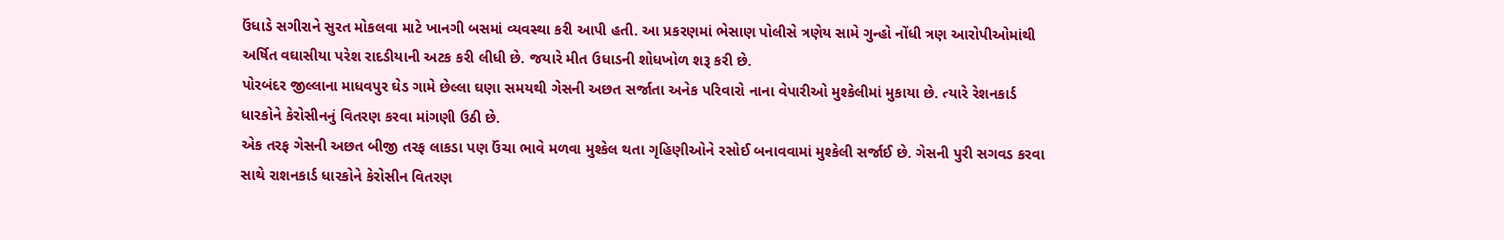ઉંધાડે સગીરાને સુરત મોકલવા માટે ખાનગી બસમાં વ્યવસ્થા કરી આપી હતી. આ પ્રકરણમાં ભેસાણ પોલીસે ત્રણેય સામે ગુન્હો નોંધી ત્રણ આરોપીઓમાંથી અર્ષિત વઘાસીયા પરેશ રાદડીયાની અટક કરી લીધી છે. જયારે મીત ઉધાડની શોધખોળ શરૂ કરી છે.
પોરબંદર જીલ્લાના માધવપુર ઘેડ ગામે છેલ્લા ઘણા સમયથી ગેસની અછત સર્જાતા અનેક પરિવારો નાના વેપારીઓ મુશ્કેલીમાં મુકાયા છે. ત્યારે રેશનકાર્ડ ધારકોને કેરોસીનનું વિતરણ કરવા માંગણી ઉઠી છે.
એક તરફ ગેસની અછત બીજી તરફ લાકડા પણ ઉંચા ભાવે મળવા મુશ્કેલ થતા ગૃહિણીઓને રસોઈ બનાવવામાં મુશ્કેલી સર્જાઈ છે. ગેસની પુરી સગવડ કરવા સાથે રાશનકાર્ડ ધારકોને કેરોસીન વિતરણ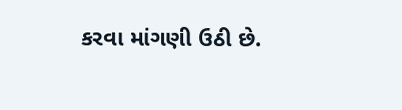કરવા માંગણી ઉઠી છે.